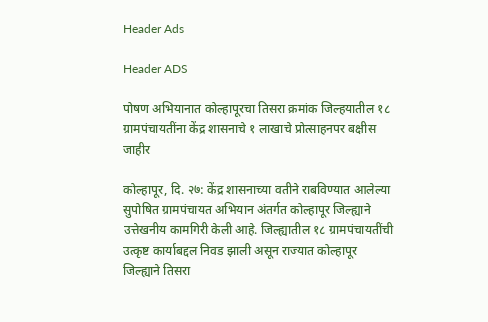Header Ads

Header ADS

पोषण अभियानात कोल्हापूरचा तिसरा क्रमांक जिल्हयातील १८ ग्रामपंचायतींना केंद्र शासनाचे १ लाखाचे प्रोत्साहनपर बक्षीस जाहीर

कोल्हापूर, दि. २७: केंद्र शासनाच्या वतीने राबविण्यात आलेल्या सुपोषित ग्रामपंचायत अभियान अंतर्गत कोल्हापूर जिल्ह्याने उत्तेखनीय कामगिरी केली आहे. जिल्ह्यातील १८ ग्रामपंचायतींची उत्कृष्ट कार्याबद्दल निवड झाली असून राज्यात कोल्हापूर जिल्ह्याने तिसरा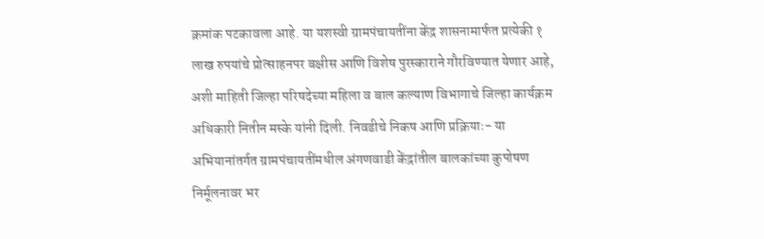क्रमांक पटकावला आहे. या यशस्वी ग्रामपंचायतींना केंद्र शासनामार्फत प्रत्येकी १ लाख रुपयांचे प्रोत्साहनपर बक्षीस आणि विशेष पुरस्काराने गौरविण्यात येणार आहे, अशी माहिती जिल्हा परिषदेच्या महिला व बाल कल्याण विभागाचे जिल्हा कार्यक्रम अधिकारी नितीन मस्के यांनी दिली. निवडीचे निकष आणि प्रक्रियाः- या अभियानांतर्गत ग्रामपंचायतींमधील अंगणवाडी केंद्रांतील बालकांच्या कुपोषण निर्मूलनावर भर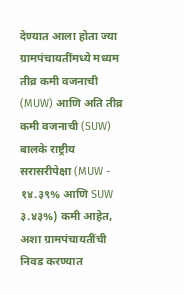देण्यात आला होता ज्या ग्रामपंचायतींमध्ये मध्यम तीव्र कमी वजनाची (MUW) आणि अति तीव्र कमी वजनाची (SUW) बालके राष्ट्रीय सरासरीपेक्षा (MUW - १४.३९% आणि SUW ३.४३%) कमी आहेत, अशा ग्रामपंचायतींची निवड करण्यात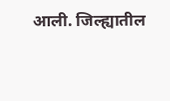आली. जिल्ह्यातील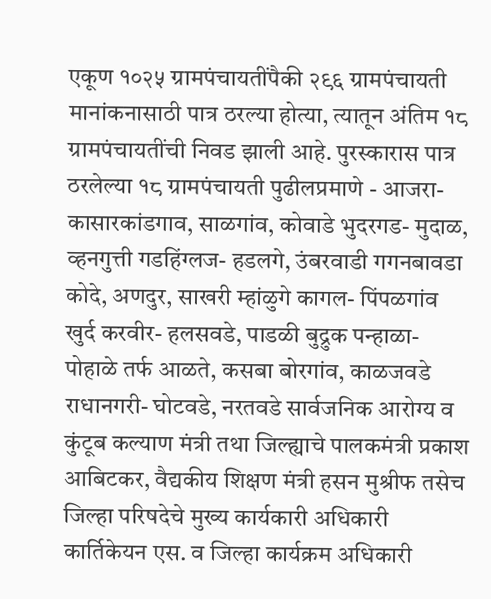एकूण १०२५ ग्रामपंचायतींपैकी २९६ ग्रामपंचायती मानांकनासाठी पात्र ठरल्या होत्या, त्यातून अंतिम १८ ग्रामपंचायतींची निवड झाली आहे. पुरस्कारास पात्र ठरलेल्या १८ ग्रामपंचायती पुढीलप्रमाणे - आजरा- कासारकांडगाव, साळगांव, कोवाडे भुदरगड- मुदाळ, व्हनगुत्ती गडहिंग्लज- हडलगे, उंबरवाडी गगनबावडा कोदे, अणदुर, साखरी म्हांळुगे कागल- पिंपळगांव खुर्द करवीर- हलसवडे, पाडळी बुद्रुक पन्हाळा- पोहाळे तर्फ आळते, कसबा बोरगांव, काळजवडे राधानगरी- घोटवडे, नरतवडे सार्वजनिक आरोग्य व कुंटूब कल्याण मंत्री तथा जिल्ह्याचे पालकमंत्री प्रकाश आबिटकर, वैद्यकीय शिक्षण मंत्री हसन मुश्रीफ तसेच जिल्हा परिषदेचे मुख्य कार्यकारी अधिकारी कार्तिकेयन एस. व जिल्हा कार्यक्रम अधिकारी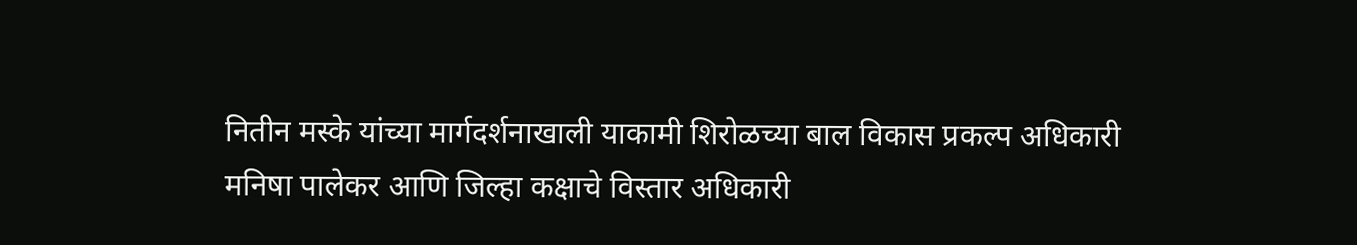नितीन मस्के यांच्या मार्गदर्शनाखाली याकामी शिरोळच्या बाल विकास प्रकल्प अधिकारी मनिषा पालेकर आणि जिल्हा कक्षाचे विस्तार अधिकारी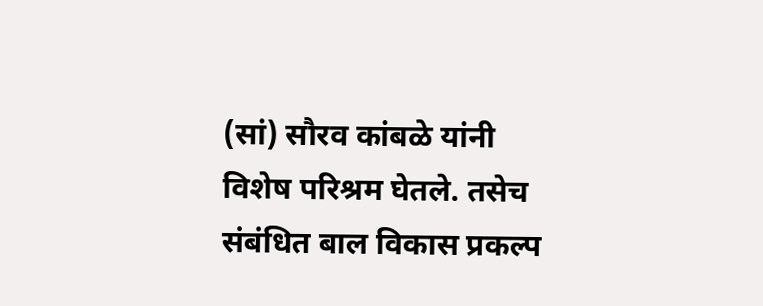(सां) सौरव कांबळे यांनी विशेष परिश्रम घेतले. तसेच संबंधित बाल विकास प्रकल्प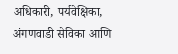अधिकारी, पर्यवेक्षिका, अंगणवाडी सेविका आणि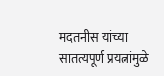मदतनीस यांच्या सातत्यपूर्ण प्रयत्नांमुळे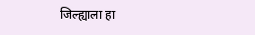जिल्ह्याला हा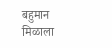बहुमान मिळाला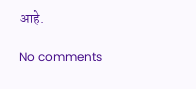आहे.

No comments